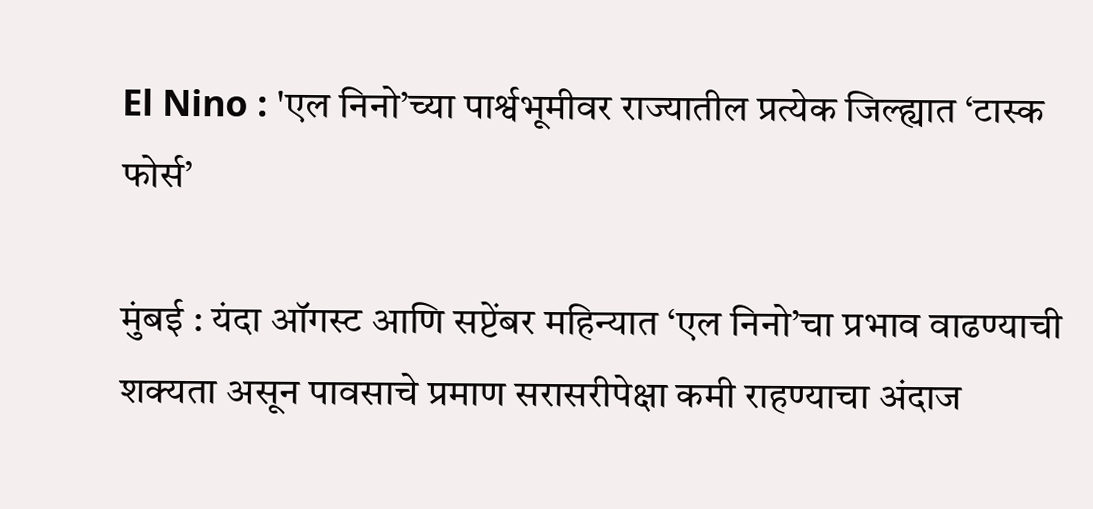El Nino : 'एल निनो’च्या पार्श्वभूमीवर राज्यातील प्रत्येक जिल्ह्यात ‘टास्क फोर्स’

मुंबई : यंदा ऑगस्ट आणि सप्टेंबर महिन्यात ‘एल निनो’चा प्रभाव वाढण्याची शक्यता असून पावसाचे प्रमाण सरासरीपेक्षा कमी राहण्याचा अंदाज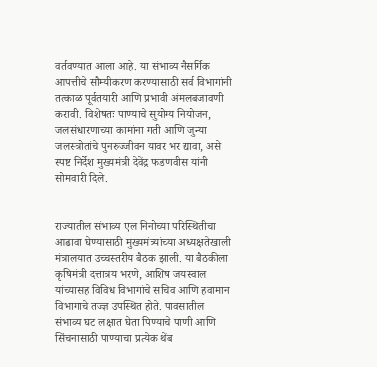वर्तवण्यात आला आहे. या संभाव्य नैसर्गिक आपत्तीचे सौम्यीकरण करण्यासाठी सर्व विभागांनी तत्काळ पूर्वतयारी आणि प्रभावी अंमलबजावणी करावी. विशेषतः पाण्याचे सुयोग्य नियोजन, जलसंधारणाच्या कामांना गती आणि जुन्या जलस्त्रोतांचे पुनरुज्जीवन यावर भर द्यावा, असे स्पष्ट निर्देश मुख्यमंत्री देवेंद्र फडणवीस यांनी सोमवारी दिले.


राज्यातील संभाव्य एल निनोच्या परिस्थितीचा आढावा घेण्यासाठी मुख्यमंत्र्यांच्या अध्यक्षतेखाली मंत्रालयात उच्चस्तरीय बैठक झाली. या बैठकीला कृषिमंत्री दत्तात्रय भरणे, आशिष जयस्वाल यांच्यासह विविध विभागांचे सचिव आणि हवामान विभागाचे तज्ज्ञ उपस्थित होते. पावसातील संभाव्य घट लक्षात घेता पिण्याचे पाणी आणि सिंचनासाठी पाण्याचा प्रत्येक थेंब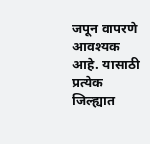जपून वापरणे आवश्यक आहे. यासाठी प्रत्येक जिल्ह्यात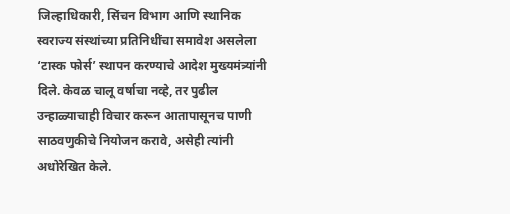जिल्हाधिकारी, सिंचन विभाग आणि स्थानिक स्वराज्य संस्थांच्या प्रतिनिधींचा समावेश असलेला ‘टास्क फोर्स’ स्थापन करण्याचे आदेश मुख्यमंत्र्यांनी दिले. केवळ चालू वर्षाचा नव्हे, तर पुढील उन्हाळ्याचाही विचार करून आतापासूनच पाणी साठवणुकीचे नियोजन करावे, असेही त्यांनी अधोरेखित केले.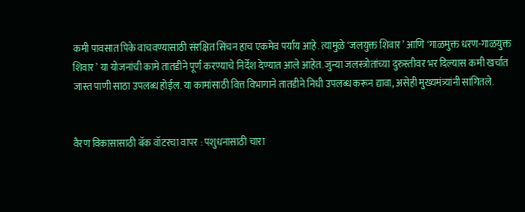कमी पावसात पिके वाचवण्यासाठी संरक्षित सिंचन हाच एकमेव पर्याय आहे. त्यामुळे ‘जलयुक्त शिवार’ आणि ‘गाळमुक्त धरण-गाळयुक्त शिवार’ या योजनांची कामे तातडीने पूर्ण करण्याचे निर्देश देण्यात आले आहेत. जुन्या जलस्त्रोतांच्या दुरुस्तीवर भर दिल्यास कमी खर्चात जास्त पाणी साठा उपलब्ध होईल. या कामांसाठी वित्त विभागाने तातडीने निधी उपलब्ध करून द्यावा, असेही मुख्यमंत्र्यांनी सांगितले.


वैरण विकासासाठी बॅक वॉटरचा वापर : पशुधनासाठी चारा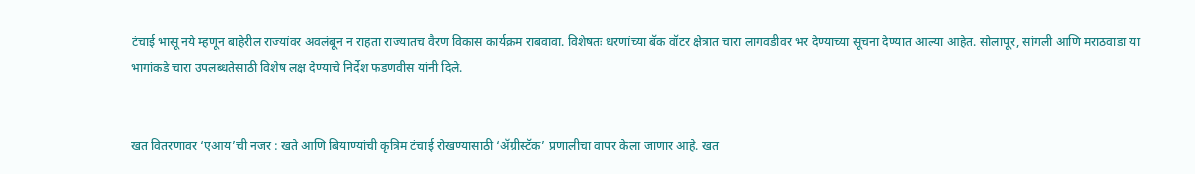टंचाई भासू नये म्हणून बाहेरील राज्यांवर अवलंबून न राहता राज्यातच वैरण विकास कार्यक्रम राबवावा. विशेषतः धरणांच्या बॅक वॉटर क्षेत्रात चारा लागवडीवर भर देण्याच्या सूचना देण्यात आल्या आहेत. सोलापूर, सांगली आणि मराठवाडा या भागांकडे चारा उपलब्धतेसाठी विशेष लक्ष देण्याचे निर्देश फडणवीस यांनी दिले.


खत वितरणावर ‘एआय’ची नजर : खते आणि बियाण्यांची कृत्रिम टंचाई रोखण्यासाठी ‘ॲग्रीस्टॅक’ प्रणालीचा वापर केला जाणार आहे. खत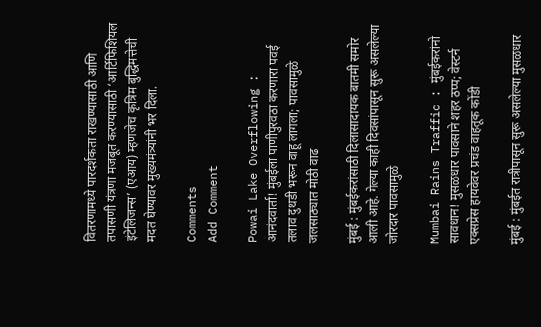वितरणामध्ये पारदर्शकता राखण्यासाठी आणि तपासणी यंत्रणा मजबूत करण्यासाठी ‘आर्टिफिशियल इंटेलिजन्स’ (एआय) म्हणजेच कृत्रिम बुद्धिमत्तेची मदत घेण्यावर मुख्यमंत्र्यांनी भर दिला.

Comments
Add Comment

Powai Lake Overflowing : आनंदवार्ता! मुंबईला पाणीपुरवठा करणारा पवई तलाव दुथडी भरून वाहू लागला; पावसामुळे जलसाठ्यात मोठी वाढ

मुंबई : मुंबईकरांसाठी दिलासादायक बातमी समोर आली आहे. गेल्या काही दिवसांपासून सुरू असलेल्या जोरदार पावसामुळे

Mumbai Rains Traffic : मुंबईकरांनो सावधान! मुसळधार पावसाने शहर ठप्प; वेस्टर्न एक्सप्रेस हायवेवर प्रचंड वाहतूक कोंडी

मुंबई : मुंबईत रात्रीपासून सुरू असलेल्या मुसळधार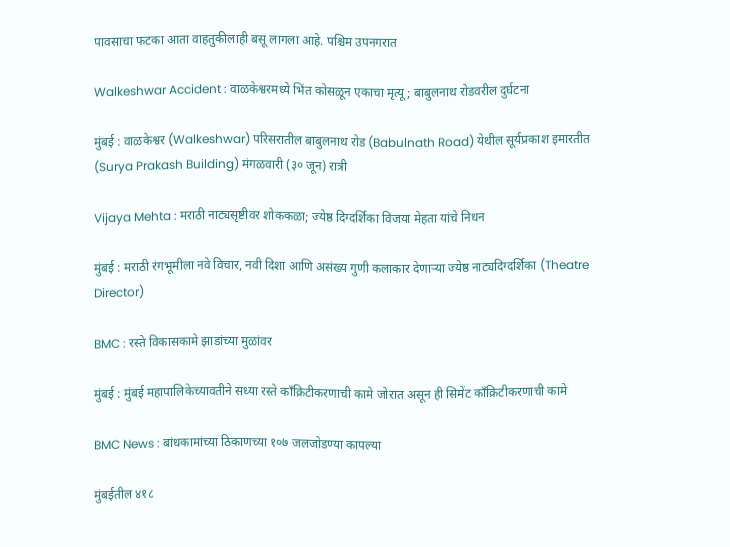पावसाचा फटका आता वाहतुकीलाही बसू लागला आहे. पश्चिम उपनगरात

Walkeshwar Accident : वाळकेश्वरमध्ये भिंत कोसळून एकाचा मृत्यू; बाबुलनाथ रोडवरील दुर्घटना

मुंबई : वाळकेश्वर (Walkeshwar) परिसरातील बाबुलनाथ रोड (Babulnath Road) येथील सूर्यप्रकाश इमारतीत (Surya Prakash Building) मंगळवारी (३० जून) रात्री

Vijaya Mehta : मराठी नाट्यसृष्टीवर शोककळा; ज्येष्ठ दिग्दर्शिका विजया मेहता यांचे निधन

मुंबई : मराठी रंगभूमीला नवे विचार, नवी दिशा आणि असंख्य गुणी कलाकार देणाऱ्या ज्येष्ठ नाट्यदिग्दर्शिका (Theatre Director)

BMC : रस्ते विकासकामे झाडांच्या मुळांवर

मुंबई : मुंबई महापालिकेच्यावतीने सध्या रस्ते काँक्रिटीकरणाची कामे जोरात असून ही सिमेंट काँक्रिटीकरणाची कामे

BMC News : बांधकामांच्या ठिकाणच्या १०७ जलजोडण्या कापल्या

मुंबईतील ४१८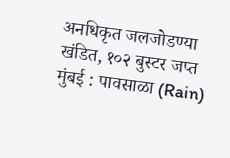अनधिकृत जलजोडण्या खंडित, १०२ बुस्टर जप्त मुंबई : पावसाळा (Rain)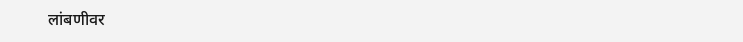लांबणीवर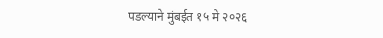पडल्याने मुंबईत १५ मे २०२६